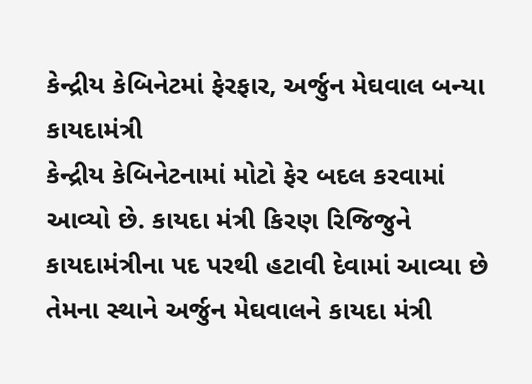કેન્દ્રીય કેબિનેટમાં ફેરફાર, અર્જુન મેઘવાલ બન્યા કાયદામંત્રી
કેન્દ્રીય કેબિનેટનામાં મોટો ફેર બદલ કરવામાં આવ્યો છે. કાયદા મંત્રી કિરણ રિજિજુને કાયદામંત્રીના પદ પરથી હટાવી દેવામાં આવ્યા છે તેમના સ્થાને અર્જુન મેઘવાલને કાયદા મંત્રી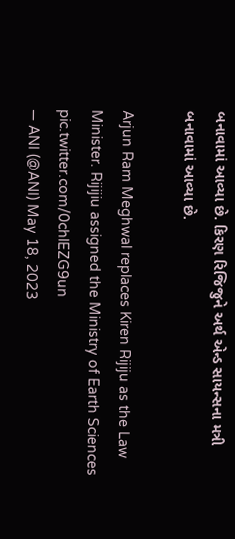બનાવામાં આવ્યા છે. કિરણ રિજિજુને અર્થ એન્ડ સાયન્સના મત્રી બનાવામાં આવ્યા છે.

Arjun Ram Meghwal replaces Kiren Rijiju as the Law Minister. Rijijiu assigned the Ministry of Earth Sciences pic.twitter.com/0chlEZG9un
— ANI (@ANI) May 18, 2023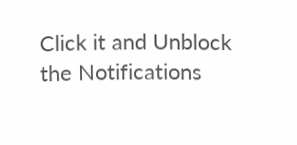Click it and Unblock the Notifications